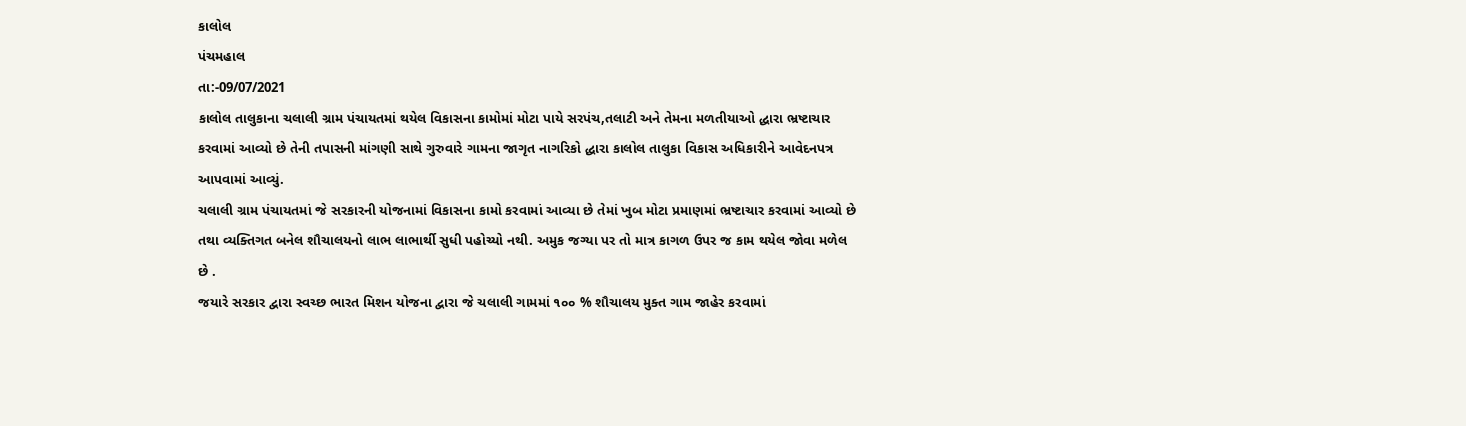કાલોલ
પંચમહાલ
તા:-09/07/2021
કાલોલ તાલુકાના ચલાલી ગ્રામ પંચાયતમાં થયેલ વિકાસના કામોમાં મોટા પાયે સરપંચ,તલાટી અને તેમના મળતીયાઓ દ્ધારા ભ્રષ્ટાચાર કરવામાં આવ્યો છે તેની તપાસની માંગણી સાથે ગુરુવારે ગામના જાગૃત નાગરિકો દ્ધારા કાલોલ તાલુકા વિકાસ અધિકારીને આવેદનપત્ર આપવામાં આવ્યું.
ચલાલી ગ્રામ પંચાયતમાં જે સરકારની યોજનામાં વિકાસના કામો કરવામાં આવ્યા છે તેમાં ખુબ મોટા પ્રમાણમાં ભ્રષ્ટાચાર કરવામાં આવ્યો છે તથા વ્યક્તિગત બનેલ શૌચાલયનો લાભ લાભાર્થી સુધી પહોચ્યો નથી. અમુક જગ્યા પર તો માત્ર કાગળ ઉપર જ કામ થયેલ જોવા મળેલ છે .
જયારે સરકાર દ્વારા સ્વચ્છ ભારત મિશન યોજના દ્વારા જે ચલાલી ગામમાં ૧૦૦ % શૌચાલય મુક્ત ગામ જાહેર કરવામાં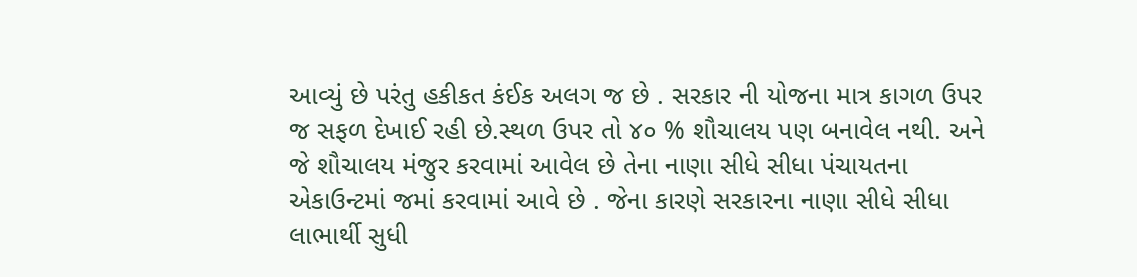આવ્યું છે પરંતુ હકીકત કંઈક અલગ જ છે . સરકાર ની યોજના માત્ર કાગળ ઉપર જ સફળ દેખાઈ રહી છે.સ્થળ ઉપર તો ૪૦ % શૌચાલય પણ બનાવેલ નથી. અને જે શૌચાલય મંજુર કરવામાં આવેલ છે તેના નાણા સીધે સીધા પંચાયતના એકાઉન્ટમાં જમાં કરવામાં આવે છે . જેના કારણે સરકારના નાણા સીધે સીધા લાભાર્થી સુધી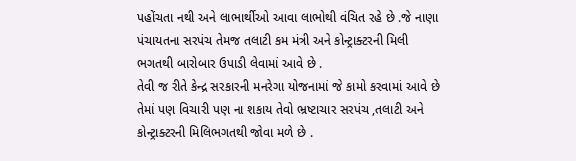પહોંચતા નથી અને લાભાર્થીઓ આવા લાભોથી વંચિત રહે છે .જે નાણા પંચાયતના સરપંચ તેમજ તલાટી કમ મંત્રી અને કોન્ટ્રાક્ટરની મિલી ભગતથી બારોબાર ઉપાડી લેવામાં આવે છે .
તેવી જ રીતે કેન્દ્ર સરકારની મનરેગા યોજનામાં જે કામો કરવામાં આવે છે તેમાં પણ વિચારી પણ ના શકાય તેવો ભ્રષ્ટાચાર સરપંચ ,તલાટી અને કોન્ટ્રાક્ટરની મિલિભગતથી જોવા મળે છે .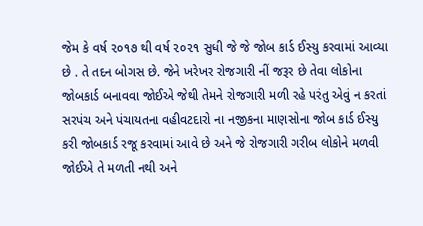જેમ કે વર્ષ ૨૦૧૭ થી વર્ષ ૨૦૨૧ સુધી જે જે જોબ કાર્ડ ઈસ્યુ કરવામાં આવ્યા છે . તે તદન બોગસ છે. જેને ખરેખર રોજગારી નીં જરૂર છે તેવા લોકોના જોબકાર્ડ બનાવવા જોઈએ જેથી તેમને રોજગારી મળી રહે પરંતુ એવું ન કરતાં સરપંચ અને પંચાયતના વહીવટદારો ના નજીકના માણસોના જોબ કાર્ડ ઈસ્યુ કરી જોબકાર્ડ રજૂ કરવામાં આવે છે અને જે રોજગારી ગરીબ લોકોને મળવી જોઈએ તે મળતી નથી અને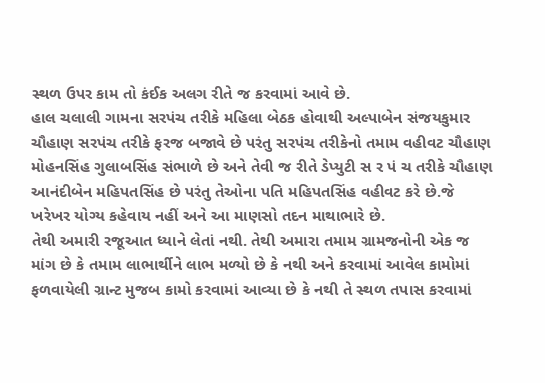સ્થળ ઉપર કામ તો કંઈક અલગ રીતે જ કરવામાં આવે છે.
હાલ ચલાલી ગામના સરપંચ તરીકે મહિલા બેઠક હોવાથી અલ્પાબેન સંજયકુમાર ચૌહાણ સરપંચ તરીકે ફરજ બજાવે છે પરંતુ સરપંચ તરીકેનો તમામ વહીવટ ચૌહાણ મોહનસિંહ ગુલાબસિંહ સંભાળે છે અને તેવી જ રીતે ડેપ્યુટી સ ર પં ચ તરીકે ચૌહાણ આનંદીબેન મહિપતસિંહ છે પરંતુ તેઓના પતિ મહિપતસિંહ વહીવટ કરે છે.જે ખરેખર યોગ્ય કહેવાય નહીં અને આ માણસો તદન માથાભારે છે.
તેથી અમારી રજૂઆત ધ્યાને લેતાં નથી. તેથી અમારા તમામ ગ્રામજનોની એક જ માંગ છે કે તમામ લાભાર્થીને લાભ મળ્યો છે કે નથી અને કરવામાં આવેલ કામોમાં ફળવાયેલી ગ્રાન્ટ મુજબ કામો કરવામાં આવ્યા છે કે નથી તે સ્થળ તપાસ કરવામાં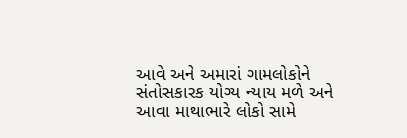આવે અને અમારાં ગામલોકોને સંતોસકારક યોગ્ય ન્યાય મળે અને આવા માથાભારે લોકો સામે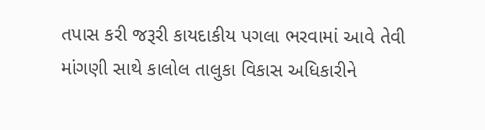તપાસ કરી જરૂરી કાયદાકીય પગલા ભરવામાં આવે તેવી માંગણી સાથે કાલોલ તાલુકા વિકાસ અધિકારીને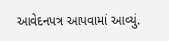આવેદનપત્ર આપવામાં આવ્યું.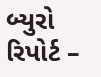બ્યુરો રિપોર્ટ –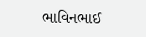ભાવિનભાઈ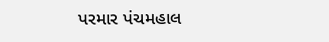પરમાર પંચમહાલ